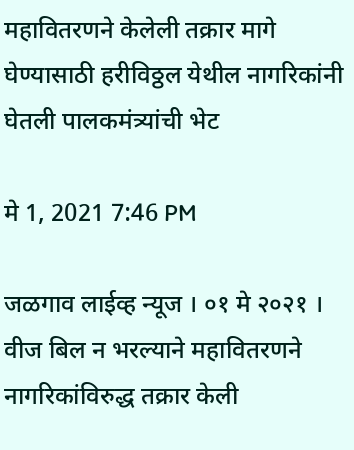महावितरणने केलेली तक्रार मागे घेण्यासाठी हरीविठ्ठल येथील नागरिकांनी घेतली पालकमंत्र्यांची भेट

मे 1, 2021 7:46 PM

जळगाव लाईव्ह न्यूज । ०१ मे २०२१ । वीज बिल न भरल्याने महावितरणने नागरिकांविरुद्ध तक्रार केली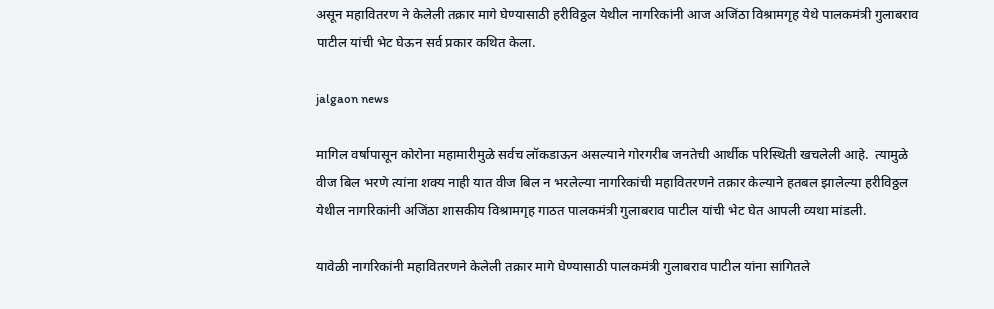असून महावितरण ने केलेली तक्रार मागे घेण्यासाठी हरीविठ्ठल येथील नागरिकांनी आज अजिंठा विश्रामगृह येथे पालकमंत्री गुलाबराव पाटील यांची भेट घेऊन सर्व प्रकार कथित केला.

jalgaon news

मागिल वर्षापासून कोरोना महामारीमुळे सर्वच लॉकडाऊन असल्याने गोरगरीब जनतेची आर्थीक परिस्थिती खचलेली आहे.  त्यामुळे वीज बिल भरणे त्यांना शक्य नाही यात वीज बिल न भरलेल्या नागरिकांची महावितरणने तक्रार केल्याने हतबल झालेल्या हरीविठ्ठल येथील नागरिकांनी अजिंठा शासकीय विश्रामगृह गाठत पालकमंत्री गुलाबराव पाटील यांची भेट घेत आपली व्यथा मांडली.

यावेळी नागरिकांनी महावितरणने केलेली तक्रार मागे घेण्यासाठी पालकमंत्री गुलाबराव पाटील यांना सांगितले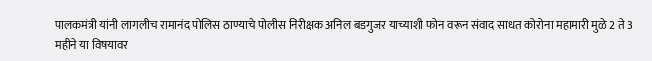पालकमंत्री यांनी लागलीच रामानंद पोलिस ठाण्याचे पोलीस निरीक्षक अनिल बडगुजर याच्याशी फोन वरून संवाद साधत कोरोना महामारी मुळे 2 ते 3 महीने या विषयावर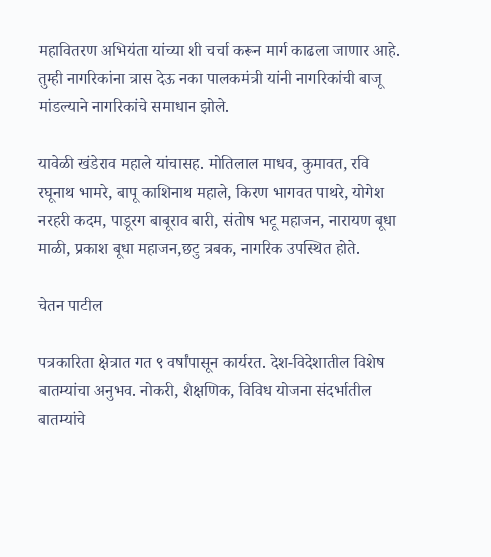महावितरण अभियंता यांच्या शी चर्चा करून मार्ग काढला जाणार आहे. तुम्ही नागरिकांना त्रास देऊ नका पालकमंत्री यांनी नागरिकांची बाजू मांडल्याने नागरिकांचे समाधान झोले.

यावेळी खंडेराव महाले यांचासह. मोतिलाल माधव, कुमावत, रवि रघूनाथ भामरे, बापू काशिनाथ महाले, किरण भागवत पाथरे, योगेश नरहरी कदम, पाडूरग बाबूराव बारी, संतोष भटू महाजन, नारायण बूधा माळी, प्रकाश बूधा महाजन,छटु त्रबक, नागरिक उपस्थित होते.

चेतन पाटील

पत्रकारिता क्षेत्रात गत ९ वर्षांपासून कार्यरत. देश-विदेशातील विशेष बातम्यांचा अनुभव. नोकरी, शैक्षणिक, विविध योजना संदर्भातील बातम्यांचे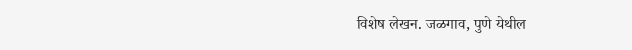विशेष लेखन. जळगाव, पुणे येथील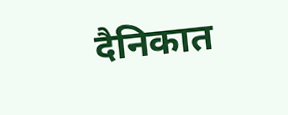दैनिकात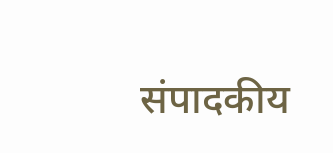संपादकीय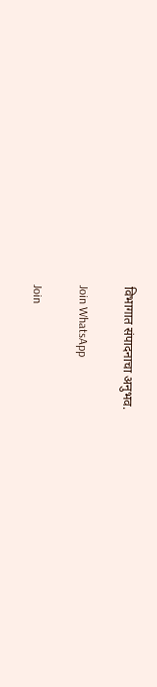विभागात संपादनाचा अनुभव.

Join WhatsApp

Join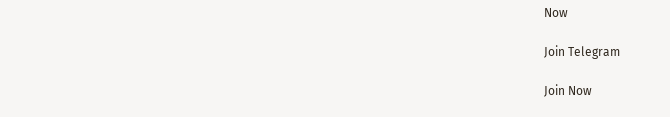Now

Join Telegram

Join Now